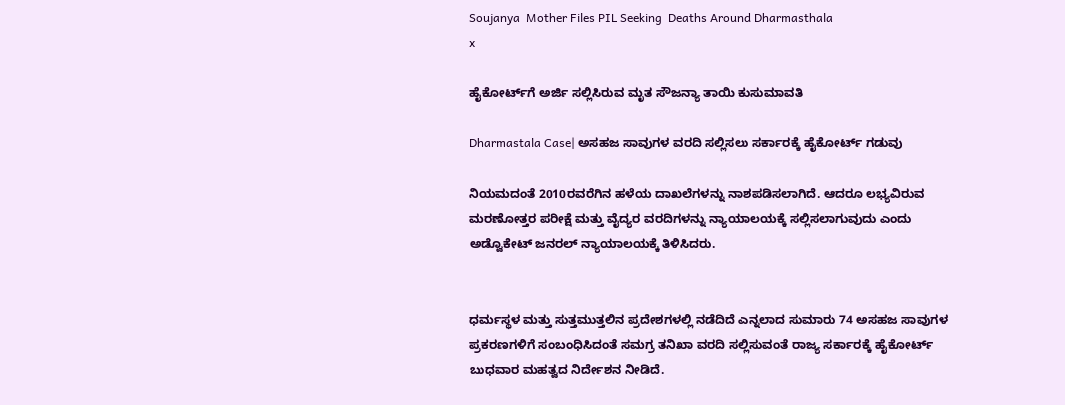Soujanya  Mother Files PIL Seeking  Deaths Around Dharmasthala
x

ಹೈಕೋರ್ಟ್‌ಗೆ ಅರ್ಜಿ ಸಲ್ಲಿಸಿರುವ ಮೃತ ಸೌಜನ್ಯಾ ತಾಯಿ ಕುಸುಮಾವತಿ

Dharmastala Case| ಅಸಹಜ ಸಾವುಗಳ ವರದಿ ಸಲ್ಲಿಸಲು ಸರ್ಕಾರಕ್ಕೆ ಹೈಕೋರ್ಟ್ ಗಡುವು

ನಿಯಮದಂತೆ 2010ರವರೆಗಿನ ಹಳೆಯ ದಾಖಲೆಗಳನ್ನು ನಾಶಪಡಿಸಲಾಗಿದೆ. ಆದರೂ ಲಭ್ಯವಿರುವ ಮರಣೋತ್ತರ ಪರೀಕ್ಷೆ ಮತ್ತು ವೈದ್ಯರ ವರದಿಗಳನ್ನು ನ್ಯಾಯಾಲಯಕ್ಕೆ ಸಲ್ಲಿಸಲಾಗುವುದು ಎಂದು ಅಡ್ವೊಕೇಟ್ ಜನರಲ್ ನ್ಯಾಯಾಲಯಕ್ಕೆ ತಿಳಿಸಿದರು.


ಧರ್ಮಸ್ಥಳ ಮತ್ತು ಸುತ್ತಮುತ್ತಲಿನ ಪ್ರದೇಶಗಳಲ್ಲಿ ನಡೆದಿದೆ ಎನ್ನಲಾದ ಸುಮಾರು 74 ಅಸಹಜ ಸಾವುಗಳ ಪ್ರಕರಣಗಳಿಗೆ ಸಂಬಂಧಿಸಿದಂತೆ ಸಮಗ್ರ ತನಿಖಾ ವರದಿ ಸಲ್ಲಿಸುವಂತೆ ರಾಜ್ಯ ಸರ್ಕಾರಕ್ಕೆ ಹೈಕೋರ್ಟ್ ಬುಧವಾರ ಮಹತ್ವದ ನಿರ್ದೇಶನ ನೀಡಿದೆ.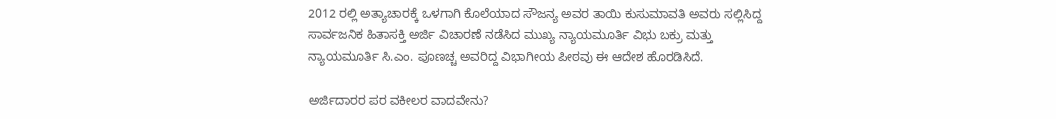2012 ರಲ್ಲಿ ಅತ್ಯಾಚಾರಕ್ಕೆ ಒಳಗಾಗಿ ಕೊಲೆಯಾದ ಸೌಜನ್ಯ ಅವರ ತಾಯಿ ಕುಸುಮಾವತಿ ಅವರು ಸಲ್ಲಿಸಿದ್ದ ಸಾರ್ವಜನಿಕ ಹಿತಾಸಕ್ತಿ ಅರ್ಜಿ ವಿಚಾರಣೆ ನಡೆಸಿದ ಮುಖ್ಯ ನ್ಯಾಯಮೂರ್ತಿ ವಿಭು ಬಕ್ರು ಮತ್ತು ನ್ಯಾಯಮೂರ್ತಿ ಸಿ.ಎಂ. ಪೂಣಚ್ಚ ಅವರಿದ್ದ ವಿಭಾಗೀಯ ಪೀಠವು ಈ ಆದೇಶ ಹೊರಡಿಸಿದೆ.

ಅರ್ಜಿದಾರರ ಪರ ವಕೀಲರ ವಾದವೇನು?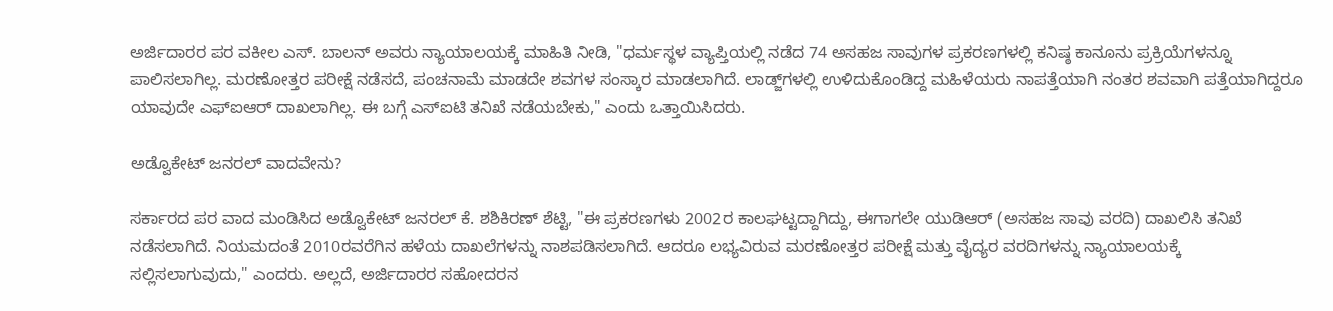ಅರ್ಜಿದಾರರ ಪರ ವಕೀಲ ಎಸ್. ಬಾಲನ್ ಅವರು ನ್ಯಾಯಾಲಯಕ್ಕೆ ಮಾಹಿತಿ ನೀಡಿ, "ಧರ್ಮಸ್ಥಳ ವ್ಯಾಪ್ತಿಯಲ್ಲಿ ನಡೆದ 74 ಅಸಹಜ ಸಾವುಗಳ ಪ್ರಕರಣಗಳಲ್ಲಿ ಕನಿಷ್ಠ ಕಾನೂನು ಪ್ರಕ್ರಿಯೆಗಳನ್ನೂ ಪಾಲಿಸಲಾಗಿಲ್ಲ. ಮರಣೋತ್ತರ ಪರೀಕ್ಷೆ ನಡೆಸದೆ, ಪಂಚನಾಮೆ ಮಾಡದೇ ಶವಗಳ ಸಂಸ್ಕಾರ ಮಾಡಲಾಗಿದೆ. ಲಾಡ್ಜ್‌ಗಳಲ್ಲಿ ಉಳಿದುಕೊಂಡಿದ್ದ ಮಹಿಳೆಯರು ನಾಪತ್ತೆಯಾಗಿ ನಂತರ ಶವವಾಗಿ ಪತ್ತೆಯಾಗಿದ್ದರೂ ಯಾವುದೇ ಎಫ್‌ಐಆರ್ ದಾಖಲಾಗಿಲ್ಲ. ಈ ಬಗ್ಗೆ ಎಸ್‌ಐಟಿ ತನಿಖೆ ನಡೆಯಬೇಕು," ಎಂದು ಒತ್ತಾಯಿಸಿದರು.

ಅಡ್ವೊಕೇಟ್ ಜನರಲ್ ವಾದವೇನು?

ಸರ್ಕಾರದ ಪರ ವಾದ ಮಂಡಿಸಿದ ಅಡ್ವೊಕೇಟ್ ಜನರಲ್ ಕೆ. ಶಶಿಕಿರಣ್ ಶೆಟ್ಟಿ, "ಈ ಪ್ರಕರಣಗಳು 2002ರ ಕಾಲಘಟ್ಟದ್ದಾಗಿದ್ದು, ಈಗಾಗಲೇ ಯುಡಿಆರ್ (ಅಸಹಜ ಸಾವು ವರದಿ) ದಾಖಲಿಸಿ ತನಿಖೆ ನಡೆಸಲಾಗಿದೆ. ನಿಯಮದಂತೆ 2010ರವರೆಗಿನ ಹಳೆಯ ದಾಖಲೆಗಳನ್ನು ನಾಶಪಡಿಸಲಾಗಿದೆ. ಆದರೂ ಲಭ್ಯವಿರುವ ಮರಣೋತ್ತರ ಪರೀಕ್ಷೆ ಮತ್ತು ವೈದ್ಯರ ವರದಿಗಳನ್ನು ನ್ಯಾಯಾಲಯಕ್ಕೆ ಸಲ್ಲಿಸಲಾಗುವುದು," ಎಂದರು. ಅಲ್ಲದೆ, ಅರ್ಜಿದಾರರ ಸಹೋದರನ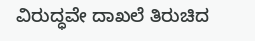ವಿರುದ್ಧವೇ ದಾಖಲೆ ತಿರುಚಿದ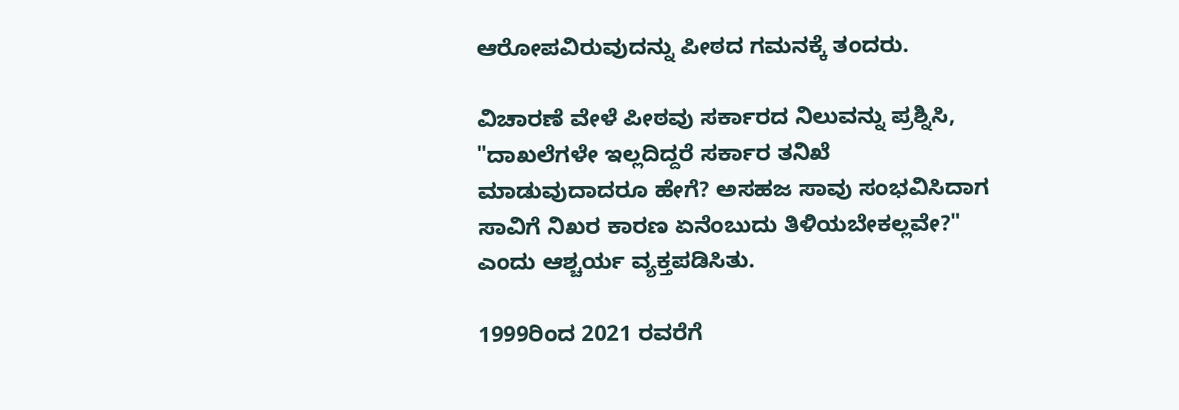ಆರೋಪವಿರುವುದನ್ನು ಪೀಠದ ಗಮನಕ್ಕೆ ತಂದರು.

ವಿಚಾರಣೆ ವೇಳೆ ಪೀಠವು ಸರ್ಕಾರದ ನಿಲುವನ್ನು ಪ್ರಶ್ನಿಸಿ, "ದಾಖಲೆಗಳೇ ಇಲ್ಲದಿದ್ದರೆ ಸರ್ಕಾರ ತನಿಖೆ ಮಾಡುವುದಾದರೂ ಹೇಗೆ? ಅಸಹಜ ಸಾವು ಸಂಭವಿಸಿದಾಗ ಸಾವಿಗೆ ನಿಖರ ಕಾರಣ ಏನೆಂಬುದು ತಿಳಿಯಬೇಕಲ್ಲವೇ?" ಎಂದು ಆಶ್ಚರ್ಯ ವ್ಯಕ್ತಪಡಿಸಿತು.

1999ರಿಂದ 2021 ರವರೆಗೆ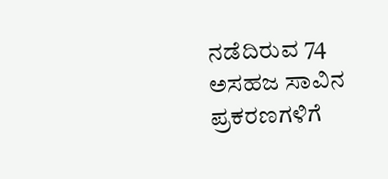ನಡೆದಿರುವ 74 ಅಸಹಜ ಸಾವಿನ ಪ್ರಕರಣಗಳಿಗೆ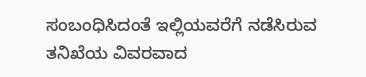ಸಂಬಂಧಿಸಿದಂತೆ ಇಲ್ಲಿಯವರೆಗೆ ನಡೆಸಿರುವ ತನಿಖೆಯ ವಿವರವಾದ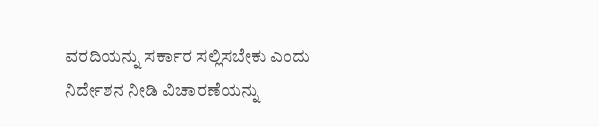ವರದಿಯನ್ನು ಸರ್ಕಾರ ಸಲ್ಲಿಸಬೇಕು ಎಂದು ನಿರ್ದೇಶನ ನೀಡಿ ವಿಚಾರಣೆಯನ್ನು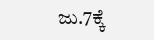ಜು.7ಕ್ಕೆ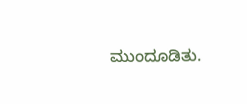ಮುಂದೂಡಿತು.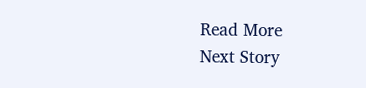Read More
Next Story